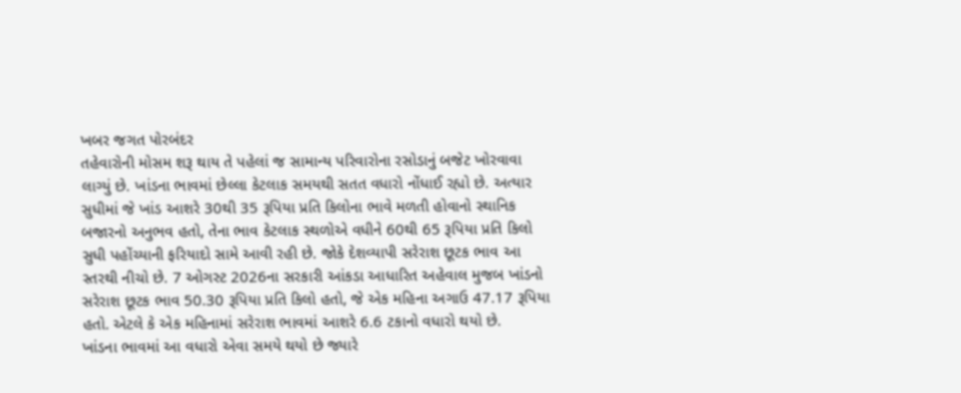ખબર જગત પોરબંદર
તહેવારોની મોસમ શરૂ થાય તે પહેલાં જ સામાન્ય પરિવારોના રસોડાનું બજેટ ખોરવાવા લાગ્યું છે. ખાંડના ભાવમાં છેલ્લા કેટલાક સમયથી સતત વધારો નોંધાઈ રહ્યો છે. અત્યાર સુધીમાં જે ખાંડ આશરે 30થી 35 રૂપિયા પ્રતિ કિલોના ભાવે મળતી હોવાનો સ્થાનિક બજારનો અનુભવ હતો, તેના ભાવ કેટલાક સ્થળોએ વધીને 60થી 65 રૂપિયા પ્રતિ કિલો સુધી પહોંચ્યાની ફરિયાદો સામે આવી રહી છે. જોકે દેશવ્યાપી સરેરાશ છૂટક ભાવ આ સ્તરથી નીચો છે. 7 ઓગસ્ટ 2026ના સરકારી આંકડા આધારિત અહેવાલ મુજબ ખાંડનો સરેરાશ છૂટક ભાવ 50.30 રૂપિયા પ્રતિ કિલો હતો, જે એક મહિના અગાઉ 47.17 રૂપિયા હતો. એટલે કે એક મહિનામાં સરેરાશ ભાવમાં આશરે 6.6 ટકાનો વધારો થયો છે.
ખાંડના ભાવમાં આ વધારો એવા સમયે થયો છે જ્યારે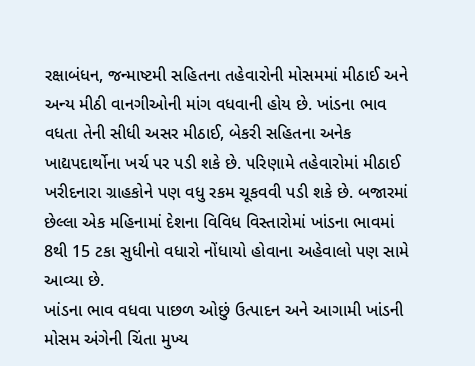રક્ષાબંધન, જન્માષ્ટમી સહિતના તહેવારોની મોસમમાં મીઠાઈ અને અન્ય મીઠી વાનગીઓની માંગ વધવાની હોય છે. ખાંડના ભાવ વધતા તેની સીધી અસર મીઠાઈ, બેકરી સહિતના અનેક ખાદ્યપદાર્થોના ખર્ચ પર પડી શકે છે. પરિણામે તહેવારોમાં મીઠાઈ ખરીદનારા ગ્રાહકોને પણ વધુ રકમ ચૂકવવી પડી શકે છે. બજારમાં છેલ્લા એક મહિનામાં દેશના વિવિધ વિસ્તારોમાં ખાંડના ભાવમાં 8થી 15 ટકા સુધીનો વધારો નોંધાયો હોવાના અહેવાલો પણ સામે આવ્યા છે.
ખાંડના ભાવ વધવા પાછળ ઓછું ઉત્પાદન અને આગામી ખાંડની મોસમ અંગેની ચિંતા મુખ્ય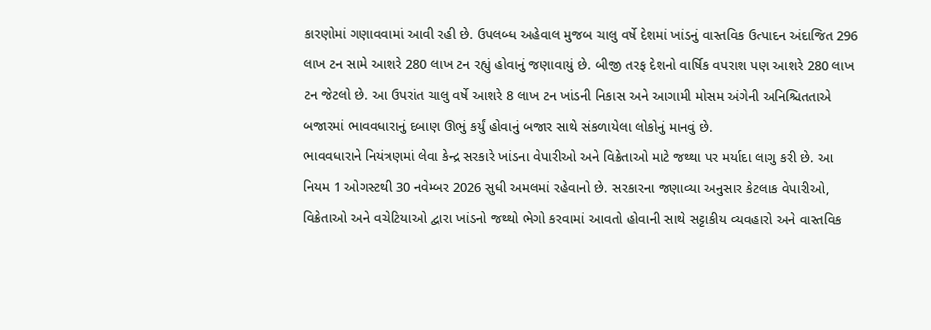કારણોમાં ગણાવવામાં આવી રહી છે. ઉપલબ્ધ અહેવાલ મુજબ ચાલુ વર્ષે દેશમાં ખાંડનું વાસ્તવિક ઉત્પાદન અંદાજિત 296 લાખ ટન સામે આશરે 280 લાખ ટન રહ્યું હોવાનું જણાવાયું છે. બીજી તરફ દેશનો વાર્ષિક વપરાશ પણ આશરે 280 લાખ ટન જેટલો છે. આ ઉપરાંત ચાલુ વર્ષે આશરે 8 લાખ ટન ખાંડની નિકાસ અને આગામી મોસમ અંગેની અનિશ્ચિતતાએ બજારમાં ભાવવધારાનું દબાણ ઊભું કર્યું હોવાનું બજાર સાથે સંકળાયેલા લોકોનું માનવું છે.
ભાવવધારાને નિયંત્રણમાં લેવા કેન્દ્ર સરકારે ખાંડના વેપારીઓ અને વિક્રેતાઓ માટે જથ્થા પર મર્યાદા લાગુ કરી છે. આ નિયમ 1 ઓગસ્ટથી 30 નવેમ્બર 2026 સુધી અમલમાં રહેવાનો છે. સરકારના જણાવ્યા અનુસાર કેટલાક વેપારીઓ, વિક્રેતાઓ અને વચેટિયાઓ દ્વારા ખાંડનો જથ્થો ભેગો કરવામાં આવતો હોવાની સાથે સટ્ટાકીય વ્યવહારો અને વાસ્તવિક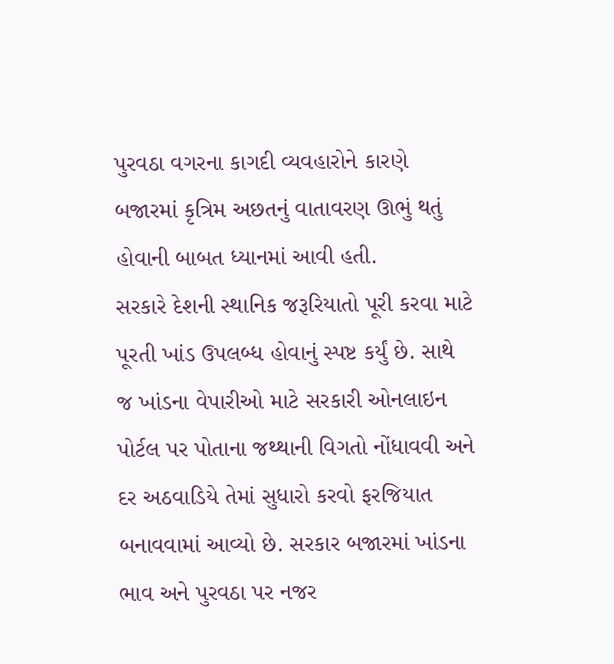પુરવઠા વગરના કાગદી વ્યવહારોને કારણે બજારમાં કૃત્રિમ અછતનું વાતાવરણ ઊભું થતું હોવાની બાબત ધ્યાનમાં આવી હતી.
સરકારે દેશની સ્થાનિક જરૂરિયાતો પૂરી કરવા માટે પૂરતી ખાંડ ઉપલબ્ધ હોવાનું સ્પષ્ટ કર્યું છે. સાથે જ ખાંડના વેપારીઓ માટે સરકારી ઓનલાઇન પોર્ટલ પર પોતાના જથ્થાની વિગતો નોંધાવવી અને દર અઠવાડિયે તેમાં સુધારો કરવો ફરજિયાત બનાવવામાં આવ્યો છે. સરકાર બજારમાં ખાંડના ભાવ અને પુરવઠા પર નજર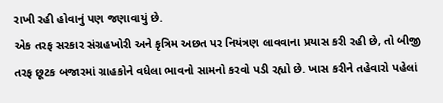રાખી રહી હોવાનું પણ જણાવાયું છે.
એક તરફ સરકાર સંગ્રહખોરી અને કૃત્રિમ અછત પર નિયંત્રણ લાવવાના પ્રયાસ કરી રહી છે, તો બીજી તરફ છૂટક બજારમાં ગ્રાહકોને વધેલા ભાવનો સામનો કરવો પડી રહ્યો છે. ખાસ કરીને તહેવારો પહેલાં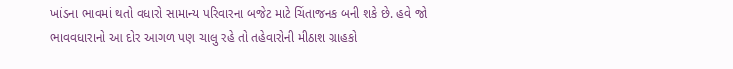ખાંડના ભાવમાં થતો વધારો સામાન્ય પરિવારના બજેટ માટે ચિંતાજનક બની શકે છે. હવે જો ભાવવધારાનો આ દોર આગળ પણ ચાલુ રહે તો તહેવારોની મીઠાશ ગ્રાહકો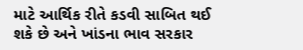માટે આર્થિક રીતે કડવી સાબિત થઈ શકે છે અને ખાંડના ભાવ સરકાર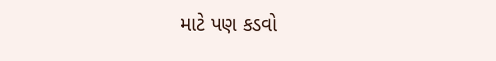માટે પણ કડવો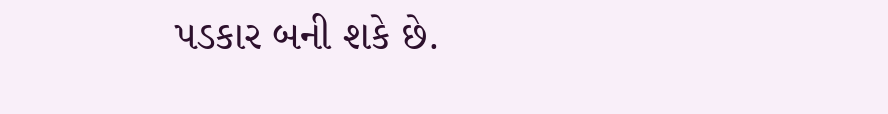પડકાર બની શકે છે.